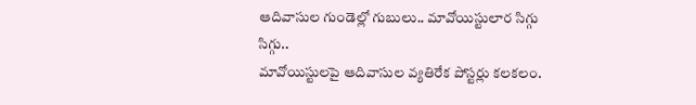ఆదివాసుల గుండెల్లో గుబులు.. మావోయిస్టులార సిగ్గు సిగ్గు..
మావోయిస్టులపై ఆదివాసుల వ్యతిరేక పోస్టర్లు కలకలం.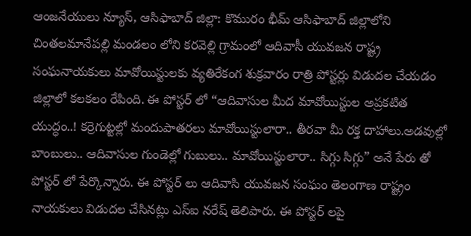ఆంజనేయులు న్యూస్, ఆసిఫాబాద్ జిల్లా: కొమురం భీమ్ ఆసిఫాబాద్ జిల్లాలోని చింతలమానేపల్లి మండలం లోని కరవెల్లి గ్రామంలో ఆదివాసీ యువజన రాష్ట్ర సంఘనాయకులు మావోయిస్టులకు వ్యతిరేకంగ శుక్రవారం రాత్రి పోస్టర్లు విడుదల చేయడం జిల్లాలో కలకలం రేపింది. ఈ పోస్టర్ లో “ఆదివాసుల మీద మావోయిస్టుల అప్రకటిత యుద్ధం..! కర్రెగుట్టల్లో మందుపాతరలు మావోయిస్టులారా.. తీరవా మీ రక్త దాహాలు.అడవుల్లో బాంబులు.. ఆదివాసుల గుండెల్లో గుబులు.. మావోయిస్టులారా.. సిగ్గు సిగ్గు” అనే పేరు తో పోస్టర్ లో పేర్కొన్నారు. ఈ పోస్టర్ లు ఆదివాసి యువజన సంఘం తెలంగాణ రాష్ట్రం నాయకులు విడుదల చేసినట్లు ఎస్ఐ నరేష్ తెలిపారు. ఈ పోస్టర్ లపై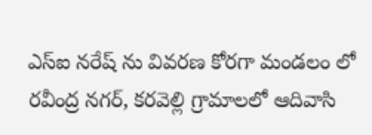ఎస్ఐ నరేష్ ను వివరణ కోరగా మండలం లో రవీంద్ర నగర్, కరవెల్లి గ్రామాలలో ఆదివాసి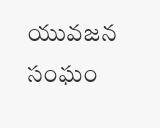యువజన సంఘం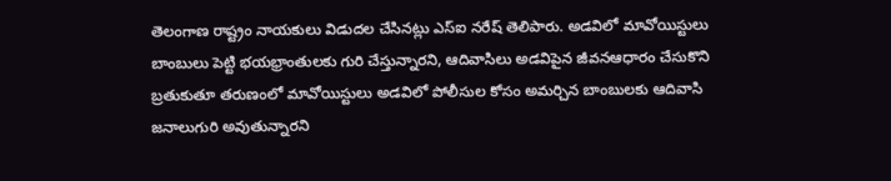తెలంగాణ రాష్ట్రం నాయకులు విడుదల చేసినట్లు ఎస్ఐ నరేష్ తెలిపారు. అడవిలో మావోయిస్టులు బాంబులు పెట్టి భయభ్రాంతులకు గురి చేస్తున్నారని, ఆదివాసిలు అడవిపైన జీవనఆధారం చేసుకొని బ్రతుకుతూ తరుణంలో మావోయిస్టులు అడవిలో పోలీసుల కోసం అమర్చిన బాంబులకు ఆదివాసి జనాలుగురి అవుతున్నారని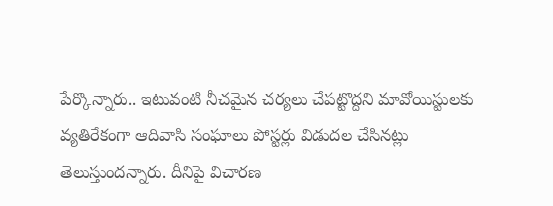పేర్కొన్నారు.. ఇటువంటి నీచమైన చర్యలు చేపట్టొద్దని మావోయిస్టులకు వ్యతిరేకంగా ఆదివాసి సంఘాలు పోస్టర్లు విడుదల చేసినట్లు తెలుస్తుందన్నారు. దీనిపై విచారణ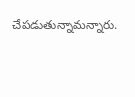చేపడుతున్నామన్నారు.